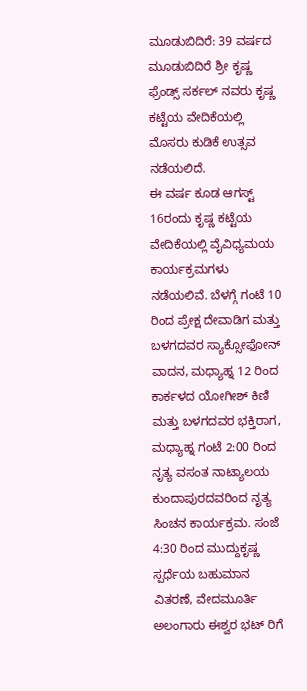ಮೂಡುಬಿದಿರೆ: 39 ವರ್ಷದ ಮೂಡುಬಿದಿರೆ ಶ್ರೀ ಕೃಷ್ಣ ಫ್ರೆಂಡ್ಸ್ ಸರ್ಕಲ್ ನವರು ಕೃಷ್ಣ ಕಟ್ಟೆಯ ವೇದಿಕೆಯಲ್ಲಿ ಮೊಸರು ಕುಡಿಕೆ ಉತ್ಸವ ನಡೆಯಲಿದೆ.
ಈ ವರ್ಷ ಕೂಡ ಆಗಸ್ಟ್ 16ರಂದು ಕೃಷ್ಣ ಕಟ್ಟೆಯ ವೇದಿಕೆಯಲ್ಲಿ ವೈವಿಧ್ಯಮಯ ಕಾರ್ಯಕ್ರಮಗಳು ನಡೆಯಲಿವೆ. ಬೆಳಗ್ಗೆ ಗಂಟೆ 10 ರಿಂದ ಪ್ರೇಕ್ಷ ದೇವಾಡಿಗ ಮತ್ತು ಬಳಗದವರ ಸ್ಯಾಕ್ಸೋಫೋನ್ ವಾದನ, ಮಧ್ಯಾಹ್ನ 12 ರಿಂದ ಕಾರ್ಕಳದ ಯೋಗೀಶ್ ಕಿಣಿ ಮತ್ತು ಬಳಗದವರ ಭಕ್ತಿರಾಗ, ಮಧ್ಯಾಹ್ನ ಗಂಟೆ 2:00 ರಿಂದ ನೃತ್ಯ ವಸಂತ ನಾಟ್ಯಾಲಯ ಕುಂದಾಪುರದವರಿಂದ ನೃತ್ಯ ಸಿಂಚನ ಕಾರ್ಯಕ್ರಮ. ಸಂಜೆ 4:30 ರಿಂದ ಮುದ್ದುಕೃಷ್ಣ ಸ್ಪರ್ಧೆಯ ಬಹುಮಾನ ವಿತರಣೆ, ವೇದಮೂರ್ತಿ ಅಲಂಗಾರು ಈಶ್ವರ ಭಟ್ ರಿಗೆ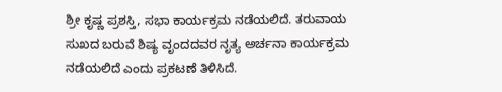ಶ್ರೀ ಕೃಷ್ಣ ಪ್ರಶಸ್ತಿ, ಸಭಾ ಕಾರ್ಯಕ್ರಮ ನಡೆಯಲಿದೆ. ತರುವಾಯ ಸುಖದ ಬರುವೆ ಶಿಷ್ಯ ವೃಂದದವರ ನೃತ್ಯ ಅರ್ಚನಾ ಕಾರ್ಯಕ್ರಮ ನಡೆಯಲಿದೆ ಎಂದು ಪ್ರಕಟಣೆ ತಿಳಿಸಿದೆ.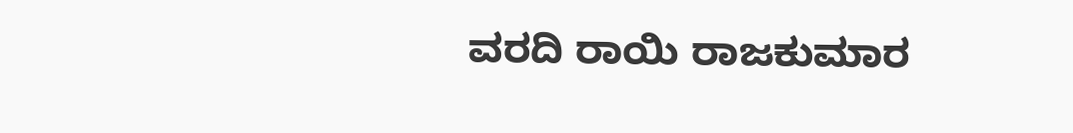ವರದಿ ರಾಯಿ ರಾಜಕುಮಾರ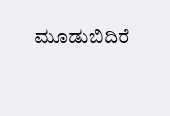ಮೂಡುಬಿದಿರೆ